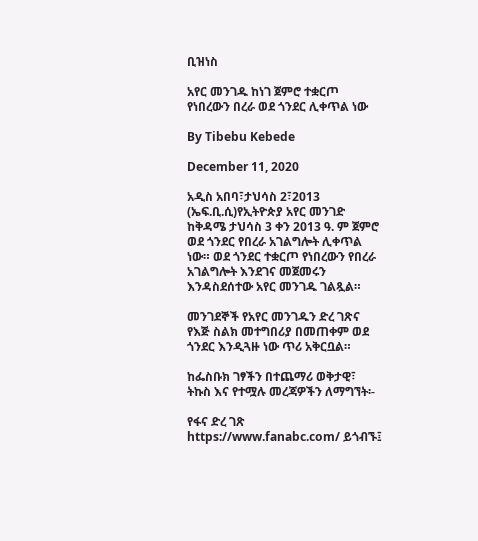ቢዝነስ

አየር መንገዱ ከነገ ጀምሮ ተቋርጦ የነበረውን በረራ ወደ ጎንደር ሊቀጥል ነው

By Tibebu Kebede

December 11, 2020

አዲስ አበባ፣ታህሳስ 2፣2013 (ኤፍ.ቢ.ሲ)የኢትዮጵያ አየር መንገድ ከቅዳሜ ታህሳስ 3 ቀን 2013 ዓ. ም ጀምሮ ወደ ጎንደር የበረራ አገልግሎት ሊቀጥል ነው። ወደ ጎንደር ተቋርጦ የነበረውን የበረራ አገልግሎት እንደገና መጀመሩን እንዳስደሰተው አየር መንገዱ ገልጿል።

መንገደኞች የአየር መንገዱን ድረ ገጽና የእጅ ስልክ መተግበሪያ በመጠቀም ወደ ጎንደር እንዲጓዙ ነው ጥሪ አቅርቧል።

ከፌስቡክ ገፃችን በተጨማሪ ወቅታዊ፣ ትኩስ እና የተሟሉ መረጃዎችን ለማግኘት፡-

የፋና ድረ ገጽ https://www.fanabc.com/ ይጎብኙ፤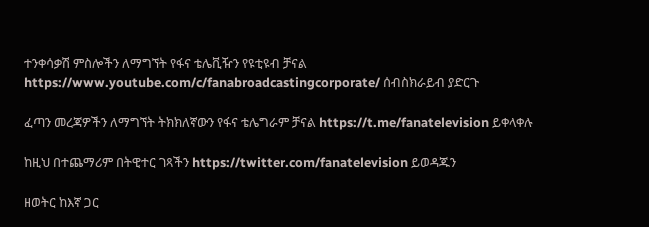ተንቀሳቃሽ ምስሎችን ለማግኘት የፋና ቴሌቪዥን የዩቲዩብ ቻናል https://www.youtube.com/c/fanabroadcastingcorporate/ ሰብስክራይብ ያድርጉ

ፈጣን መረጃዎችን ለማግኘት ትክክለኛውን የፋና ቴሌግራም ቻናል https://t.me/fanatelevision ይቀላቀሉ

ከዚህ በተጨማሪም በትዊተር ገጻችን https://twitter.com/fanatelevision ይወዳጁን

ዘወትር ከእኛ ጋር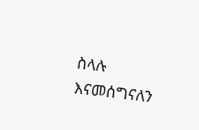ስላሉ እናመሰግናለን